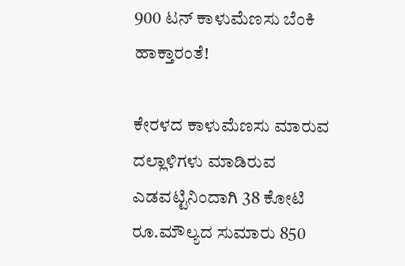900 ಟನ್ ಕಾಳುಮೆಣಸು ಬೆಂಕಿ ಹಾಕ್ತಾರಂತೆ!

ಕೇರಳದ ಕಾಳುಮೆಣಸು ಮಾರುವ ದಲ್ಲಾಳಿಗಳು ಮಾಡಿರುವ ಎಡವಟ್ಟಿನಿಂದಾಗಿ 38 ಕೋಟಿ ರೂ.ಮೌಲ್ಯದ ಸುಮಾರು 850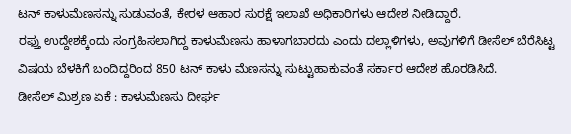ಟನ್ ಕಾಳುಮೆಣಸನ್ನು ಸುಡುವಂತೆ, ಕೇರಳ ಆಹಾರ ಸುರಕ್ಷೆ ಇಲಾಖೆ ಅಧಿಕಾರಿಗಳು ಆದೇಶ ನೀಡಿದ್ದಾರೆ.
ರಫ್ತು ಉದ್ದೇಶಕ್ಕೆಂದು ಸಂಗ್ರಹಿಸಲಾಗಿದ್ದ ಕಾಳುಮೆಣಸು ಹಾಳಾಗಬಾರದು ಎಂದು ದಲ್ಲಾಳಿಗಳು, ಅವುಗಳಿಗೆ ಡೀಸೆಲ್ ಬೆರೆಸಿಟ್ಟ ವಿಷಯ ಬೆಳಕಿಗೆ ಬಂದಿದ್ದರಿಂದ 850 ಟನ್ ಕಾಳು ಮೆಣಸನ್ನು ಸುಟ್ಟುಹಾಕುವಂತೆ ಸರ್ಕಾರ ಆದೇಶ ಹೊರಡಿಸಿದೆ.
ಡೀಸೆಲ್ ಮಿಶ್ರಣ ಏಕೆ : ಕಾಳುಮೆಣಸು ದೀರ್ಘ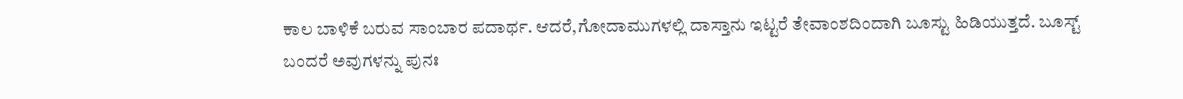ಕಾಲ ಬಾಳಿಕೆ ಬರುವ ಸಾಂಬಾರ ಪದಾರ್ಥ. ಆದರೆ,ಗೋದಾಮುಗಳಲ್ಲಿ ದಾಸ್ತಾನು ಇಟ್ಟರೆ ತೇವಾಂಶದಿಂದಾಗಿ ಬೂಸ್ಟು ಹಿಡಿಯುತ್ತದೆ. ಬೂಸ್ಟ್ ಬಂದರೆ ಅವುಗಳನ್ನು ಪುನಃ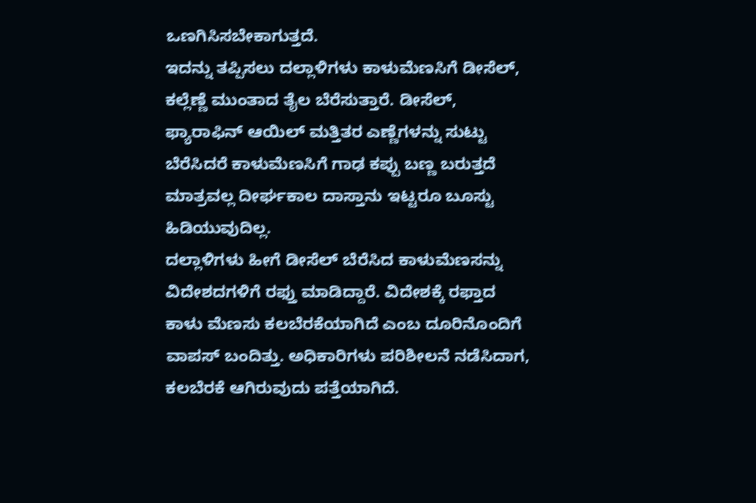ಒಣಗಿಸಿಸಬೇಕಾಗುತ್ತದೆ.
ಇದನ್ನು ತಪ್ಪಿಸಲು ದಲ್ಲಾಳಿಗಳು ಕಾಳುಮೆಣಸಿಗೆ ಡೀಸೆಲ್, ಕಲ್ಲೆಣ್ಣೆ ಮುಂತಾದ ತೈಲ ಬೆರೆಸುತ್ತಾರೆ. ಡೀಸೆಲ್, ಫ್ಯಾರಾಫಿನ್ ಆಯಿಲ್ ಮತ್ತಿತರ ಎಣ್ಣೆಗಳನ್ನು ಸುಟ್ಟು ಬೆರೆಸಿದರೆ ಕಾಳುಮೆಣಸಿಗೆ ಗಾಢ ಕಪ್ಪು ಬಣ್ಣ ಬರುತ್ತದೆ ಮಾತ್ರವಲ್ಲ ದೀರ್ಘಕಾಲ ದಾಸ್ತಾನು ಇಟ್ಟರೂ ಬೂಸ್ಟು ಹಿಡಿಯುವುದಿಲ್ಲ.
ದಲ್ಲಾಳಿಗಳು ಹೀಗೆ ಡೀಸೆಲ್ ಬೆರೆಸಿದ ಕಾಳುಮೆಣಸನ್ನು ವಿದೇಶದಗಳಿಗೆ ರಫ್ತು ಮಾಡಿದ್ದಾರೆ. ವಿದೇಶಕ್ಕೆ ರಫ್ತಾದ ಕಾಳು ಮೆಣಸು ಕಲಬೆರಕೆಯಾಗಿದೆ ಎಂಬ ದೂರಿನೊಂದಿಗೆ ವಾಪಸ್ ಬಂದಿತ್ತು. ಅಧಿಕಾರಿಗಳು ಪರಿಶೀಲನೆ ನಡೆಸಿದಾಗ, ಕಲಬೆರಕೆ ಆಗಿರುವುದು ಪತ್ತೆಯಾಗಿದೆ.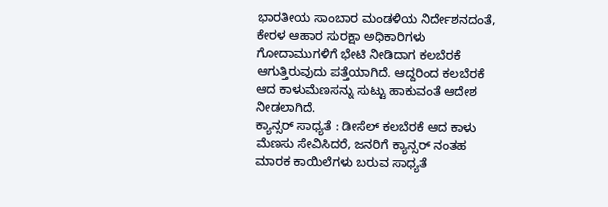ಭಾರತೀಯ ಸಾಂಬಾರ ಮಂಡಳಿಯ ನಿರ್ದೇಶನದಂತೆ, ಕೇರಳ ಆಹಾರ ಸುರಕ್ಷಾ ಅಧಿಕಾರಿಗಳು ಗೋದಾಮುಗಳಿಗೆ ಭೇಟಿ ನೀಡಿದಾಗ ಕಲಬೆರಕೆ ಆಗುತ್ತಿರುವುದು ಪತ್ತೆಯಾಗಿದೆ. ಆದ್ದರಿಂದ ಕಲಬೆರಕೆ ಆದ ಕಾಳುಮೆಣಸನ್ನು ಸುಟ್ಟು ಹಾಕುವಂತೆ ಆದೇಶ ನೀಡಲಾಗಿದೆ.
ಕ್ಯಾನ್ಸರ್ ಸಾಧ್ಯತೆ : ಡೀಸೆಲ್ ಕಲಬೆರಕೆ ಆದ ಕಾಳು ಮೆಣಸು ಸೇವಿಸಿದರೆ, ಜನರಿಗೆ ಕ್ಯಾನ್ಸರ್ ನಂತಹ ಮಾರಕ ಕಾಯಿಲೆಗಳು ಬರುವ ಸಾಧ್ಯತೆ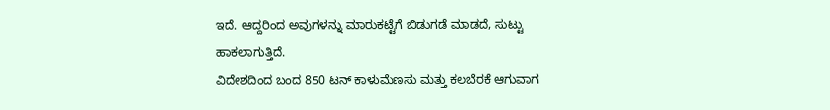ಇದೆ. ಆದ್ದರಿಂದ ಅವುಗಳನ್ನು ಮಾರುಕಟ್ಟೆಗೆ ಬಿಡುಗಡೆ ಮಾಡದೆ, ಸುಟ್ಟು ಹಾಕಲಾಗುತ್ತಿದೆ.
ವಿದೇಶದಿಂದ ಬಂದ 850 ಟನ್ ಕಾಳುಮೆಣಸು ಮತ್ತು ಕಲಬೆರಕೆ ಆಗುವಾಗ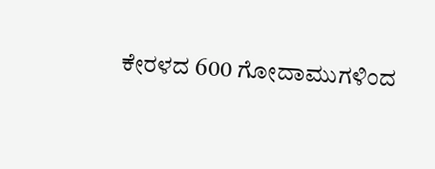ಕೇರಳದ 600 ಗೋದಾಮುಗಳಿಂದ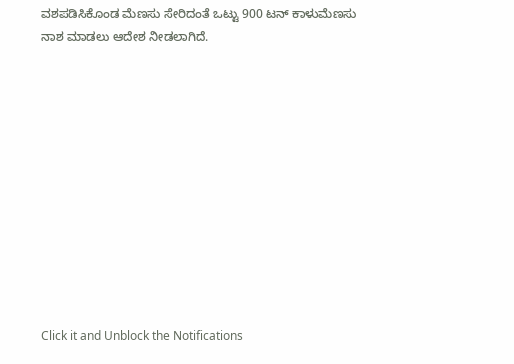ವಶಪಡಿಸಿಕೊಂಡ ಮೆಣಸು ಸೇರಿದಂತೆ ಒಟ್ಟು 900 ಟನ್ ಕಾಳುಮೆಣಸು ನಾಶ ಮಾಡಲು ಆದೇಶ ನೀಡಲಾಗಿದೆ.












Click it and Unblock the Notifications